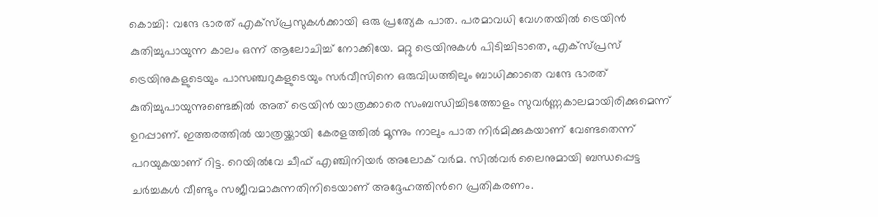കൊച്ചി: വന്ദേ ഭാരത് എക്സ്പ്രസുകൾക്കായി ഒരു പ്രത്യേക പാത. പരമാവധി വേഗതയിൽ ട്രെയിൻ കുതിച്ചുപായുന്ന കാലം ഒന്ന് ആലോചിച്ച് നോക്കിയേ. മറ്റു ട്രെയിനുകൾ പിടിച്ചിടാതെ, എക്സ്പ്രസ് ട്രെയിനുകളുടെയും പാസഞ്ചറുകളുടെയും സർവീസിനെ ഒരുവിധത്തിലും ബാധിക്കാതെ വന്ദേ ഭാരത് കുതിച്ചുപായുന്നുണ്ടെങ്കിൽ അത് ട്രെയിൻ യാത്രക്കാരെ സംബന്ധിച്ചിടത്തോളം സുവർണ്ണകാലമായിരിക്കുമെന്ന് ഉറപ്പാണ്. ഇത്തരത്തിൽ യാത്രയ്ക്കായി കേരളത്തിൽ മൂന്നും നാലും പാത നിർമിക്കുകയാണ് വേണ്ടതെന്ന് പറയുകയാണ് റിട്ട. റെയില്‍വേ ചീഫ് എഞ്ചിനിയര്‍ അലോക് വര്‍മ. സിൽവർ ലൈനുമായി ബന്ധപ്പെട്ട ചർച്ചകൾ വീണ്ടും സജീവമാകുന്നതിനിടെയാണ് അദ്ദേഹത്തിന്‍റെ പ്രതികരണം.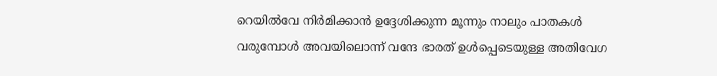റെയിൽവേ നിർമിക്കാൻ ഉദ്ദേശിക്കുന്ന മൂന്നും നാലും പാതകൾ വരുമ്പോൾ അവയിലൊന്ന് വന്ദേ ഭാരത് ഉൾപ്പെടെയുള്ള അതിവേഗ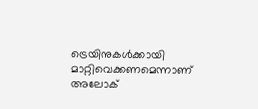ട്രെയിനുകൾക്കായി മാറ്റിവെക്കണമെന്നാണ് അലോക്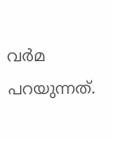വർമ പറയുന്നത്.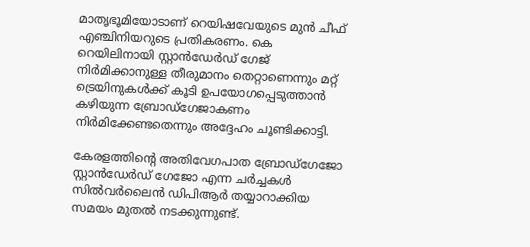മാതൃഭൂമിയോടാണ് റെയിഷവേയുടെ മുൻ ചീഫ് എഞ്ചിനിയറുടെ പ്രതികരണം. കെ റെയിലിനായി സ്റ്റാൻഡേർഡ് ഗേജ് നിർമിക്കാനുള്ള തീരുമാനം തെറ്റാണെന്നും മറ്റ് ട്രെയിനുകൾക്ക് കൂടി ഉപയോഗപ്പെടുത്താൻ കഴിയുന്ന ബ്രോഡ്‌ഗേജാകണം നിർമിക്കേണ്ടതെന്നും അദ്ദേഹം ചൂണ്ടിക്കാട്ടി.

കേരളത്തിന്‍റെ അതിവേഗപാത ബ്രോഡ്ഗേജോ സ്റ്റാൻഡേർഡ് ഗേജോ എന്ന ചർച്ചകൾ സിൽവർലൈൻ ഡിപിആർ തയ്യാറാക്കിയ സമയം മുതൽ നടക്കുന്നുണ്ട്.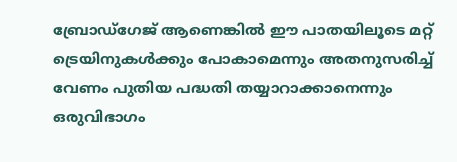ബ്രോഡ്ഗേജ് ആണെങ്കിൽ ഈ പാതയിലൂടെ മറ്റ് ട്രെയിനുകൾക്കും പോകാമെന്നും അതനുസരിച്ച് വേണം പുതിയ പദ്ധതി തയ്യാറാക്കാനെന്നും ഒരുവിഭാഗം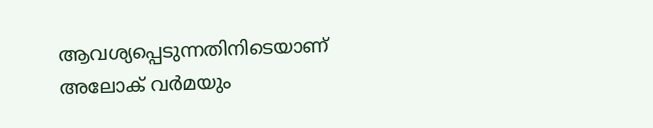ആവശ്യപ്പെടുന്നതിനിടെയാണ് അലോക് വർമയും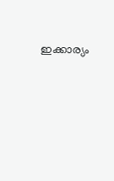ഇക്കാര്യം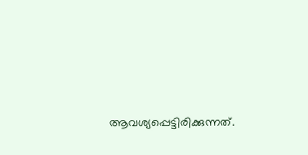ആവശ്യപ്പെട്ടിരിക്കുന്നത്.